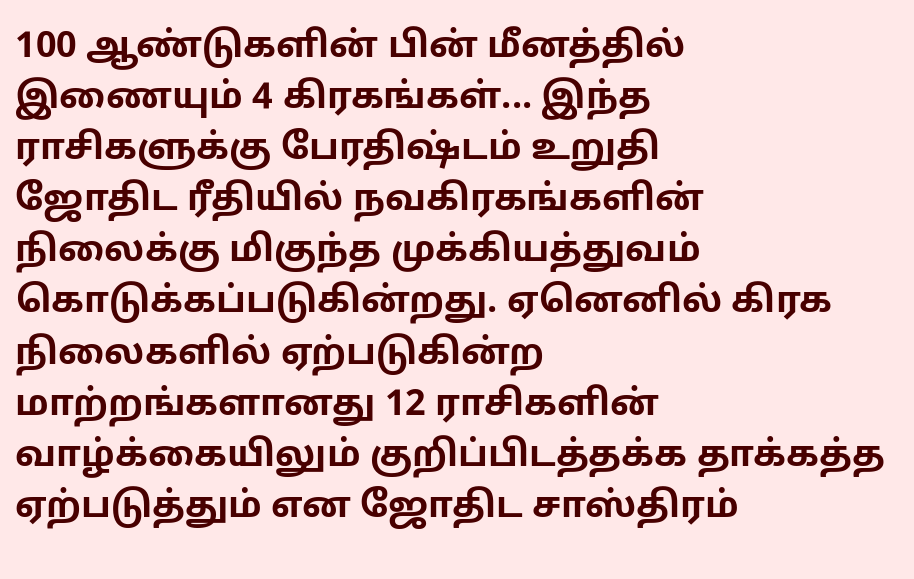100 ஆண்டுகளின் பின் மீனத்தில் இணையும் 4 கிரகங்கள்... இந்த ராசிகளுக்கு பேரதிஷ்டம் உறுதி
ஜோதிட ரீதியில் நவகிரகங்களின் நிலைக்கு மிகுந்த முக்கியத்துவம் கொடுக்கப்படுகின்றது. ஏனெனில் கிரக நிலைகளில் ஏற்படுகின்ற மாற்றங்களானது 12 ராசிகளின் வாழ்க்கையிலும் குறிப்பிடத்தக்க தாக்கத்த ஏற்படுத்தும் என ஜோதிட சாஸ்திரம்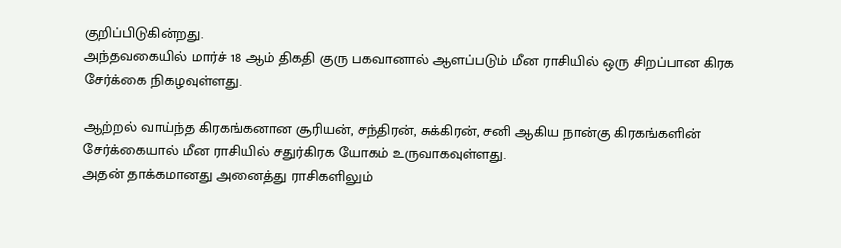குறிப்பிடுகின்றது.
அந்தவகையில் மார்ச் 18 ஆம் திகதி குரு பகவானால் ஆளப்படும் மீன ராசியில் ஒரு சிறப்பான கிரக சேர்க்கை நிகழவுள்ளது.

ஆற்றல் வாய்ந்த கிரகங்கனான சூரியன், சந்திரன், சுக்கிரன், சனி ஆகிய நான்கு கிரகங்களின் சேர்க்கையால் மீன ராசியில் சதுர்கிரக யோகம் உருவாகவுள்ளது.
அதன் தாக்கமானது அனைத்து ராசிகளிலும்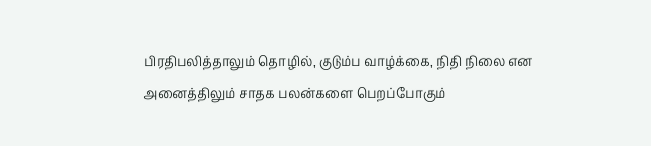பிரதிபலித்தாலும் தொழில், குடும்ப வாழ்க்கை, நிதி நிலை என அனைத்திலும் சாதக பலன்களை பெறப்போகும்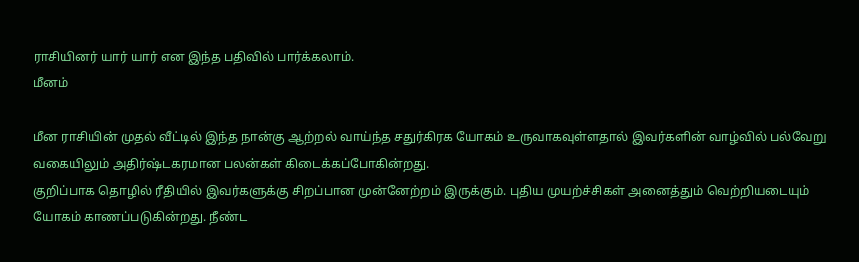ராசியினர் யார் யார் என இந்த பதிவில் பார்க்கலாம்.
மீனம்

மீன ராசியின் முதல் வீட்டில் இந்த நான்கு ஆற்றல் வாய்ந்த சதுர்கிரக யோகம் உருவாகவுள்ளதால் இவர்களின் வாழ்வில் பல்வேறு வகையிலும் அதிர்ஷ்டகரமான பலன்கள் கிடைக்கப்போகின்றது.
குறிப்பாக தொழில் ரீதியில் இவர்களுக்கு சிறப்பான முன்னேற்றம் இருக்கும். புதிய முயற்ச்சிகள் அனைத்தும் வெற்றியடையும் யோகம் காணப்படுகின்றது. நீண்ட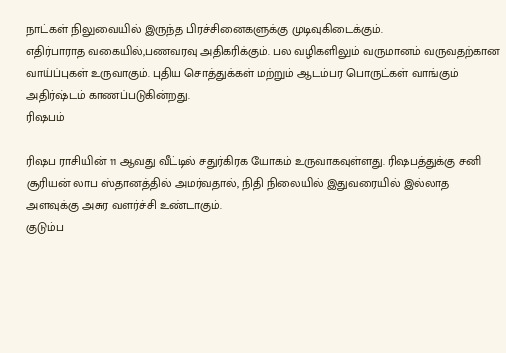நாட்கள் நிலுவையில் இருந்த பிரச்சினைகளுக்கு முடிவுகிடைக்கும்.
எதிர்பாராத வகையில்,பணவரவு அதிகரிக்கும். பல வழிகளிலும் வருமானம் வருவதற்கான வாய்ப்புகள் உருவாகும். புதிய சொத்துக்கள் மற்றும் ஆடம்பர பொருட்கள் வாங்கும் அதிர்ஷ்டம் காணப்படுகின்றது.
ரிஷபம்

ரிஷப ராசியின் 11 ஆவது வீட்டில் சதுர்கிரக யோகம் உருவாகவுள்ளது. ரிஷபத்துக்கு சனி சூரியன் லாப ஸ்தானத்தில் அமர்வதால், நிதி நிலையில் இதுவரையில் இல்லாத அளவுக்கு அசுர வளர்ச்சி உண்டாகும்.
குடும்ப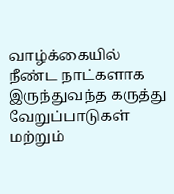வாழ்க்கையில் நீண்ட நாட்களாக இருந்துவந்த கருத்து வேறுப்பாடுகள் மற்றும்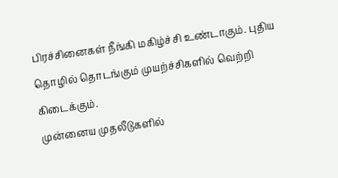பிரச்சினைகள் நீங்கி மகிழ்ச்சி உண்டாகும். புதிய தொழில் தொடங்கும் முயற்ச்சிகளில் வெற்றி கிடைக்கும்.
முன்னைய முதலீடுகளில்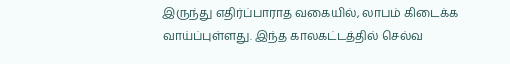இருந்து எதிர்ப்பாராத வகையில், லாபம் கிடைக்க வாய்ப்புள்ளது. இந்த காலகட்டத்தில் செல்வ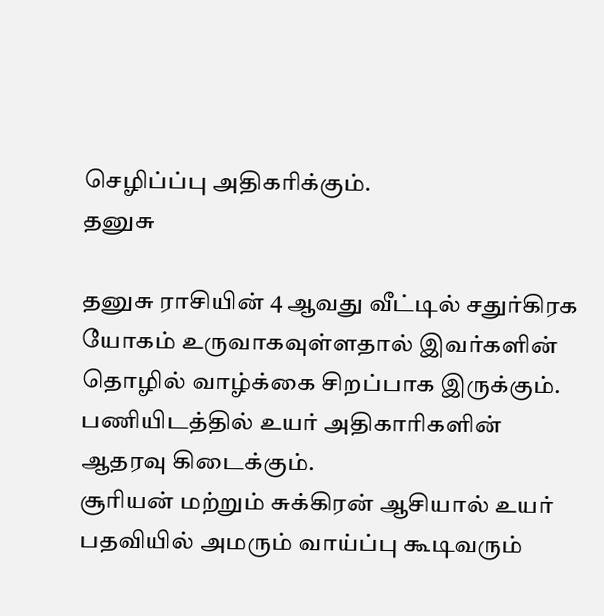செழிப்ப்பு அதிகரிக்கும்.
தனுசு

தனுசு ராசியின் 4 ஆவது வீட்டில் சதுர்கிரக யோகம் உருவாகவுள்ளதால் இவர்களின் தொழில் வாழ்க்கை சிறப்பாக இருக்கும். பணியிடத்தில் உயர் அதிகாரிகளின் ஆதரவு கிடைக்கும்.
சூரியன் மற்றும் சுக்கிரன் ஆசியால் உயர் பதவியில் அமரும் வாய்ப்பு கூடிவரும்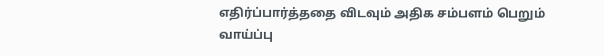எதிர்ப்பார்த்ததை விடவும் அதிக சம்பளம் பெறும் வாய்ப்பு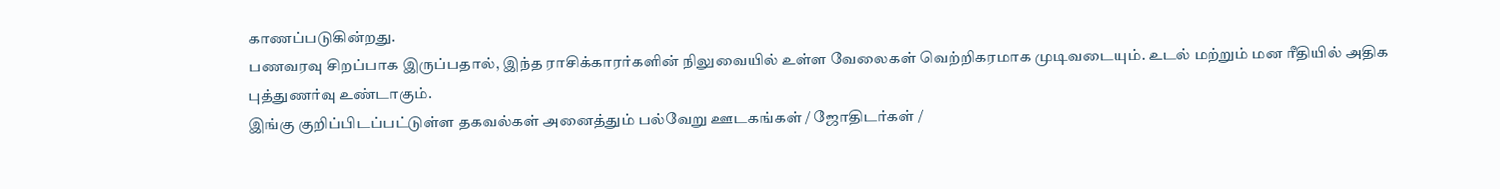காணப்படுகின்றது.
பணவரவு சிறப்பாக இருப்பதால், இந்த ராசிக்காரர்களின் நிலுவையில் உள்ள வேலைகள் வெற்றிகரமாக முடிவடையும். உடல் மற்றும் மன ரீதியில் அதிக புத்துணர்வு உண்டாகும்.
இங்கு குறிப்பிடப்பட்டுள்ள தகவல்கள் அனைத்தும் பல்வேறு ஊடகங்கள் / ஜோதிடர்கள் /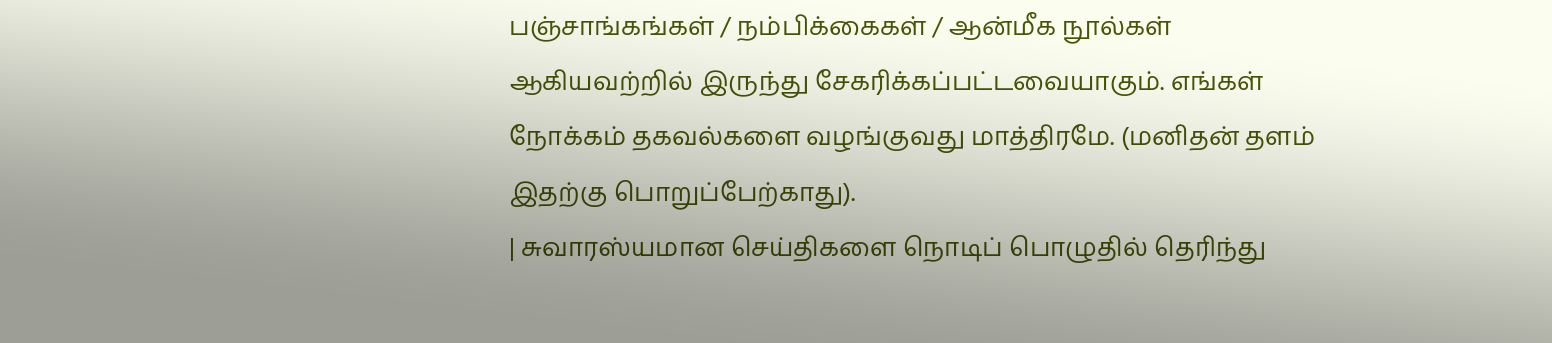பஞ்சாங்கங்கள் / நம்பிக்கைகள் / ஆன்மீக நூல்கள் ஆகியவற்றில் இருந்து சேகரிக்கப்பட்டவையாகும். எங்கள் நோக்கம் தகவல்களை வழங்குவது மாத்திரமே. (மனிதன் தளம் இதற்கு பொறுப்பேற்காது).
| சுவாரஸ்யமான செய்திகளை நொடிப் பொழுதில் தெரிந்து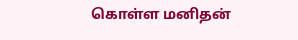கொள்ள மனிதன்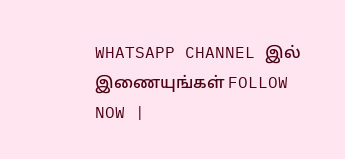WHATSAPP CHANNEL இல் இணையுங்கள் FOLLOW NOW |